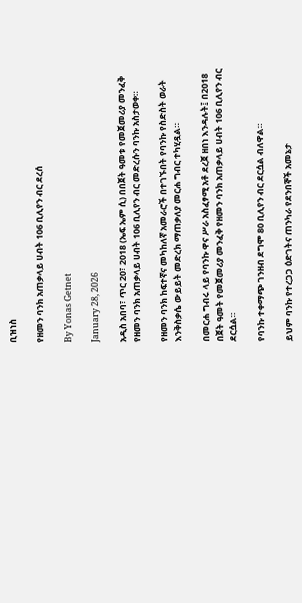ቢዝነስ

የዘመን ባንክ አጠቃላይ ሀብት 106 ቢሊየን ብር ደረሰ

By Yonas Getnet

January 28, 2026

አዲስ አበባ፣ ጥር 20፣ 2018 (ኤፍ ኤም ሲ) በበጀት ዓመቱ የመጀመሪያ መንፈቅ የዘመን ባንክ አጠቃላይ ሀብት 106 ቢሊየን ብር መድረሱን ባንኩ አስታወቀ።

የዘመን ባንክ ከፍተኛና መካከለኛ አመራሮች በተገኙበት የባንኩ የስድስት ወራት እንቅስቃሴ ውይይት መድረክ ማጠቃለያ መርሐ ግብር ተካሂዷል።

በመርሐ ግብሩ ላይ የባንኩ ዋና ሥራ አስፈፃሚ አቶ ደረጀ ዘበነ እንዳሉት፤ በ2018 በጀት ዓመት የመጀመሪያ መንፈቅ የዘመን ባንክ አጠቃላይ ሀብት 106 ቢሊየን ብር ደርሷል።

የባንኩ ተቀማጭ ገንዘብ ደግሞ 80 ቢሊየን ብር ደርሷል ብለዋል።

ይህም ባንኩ የተረጋጋ ዕድገትና ጠንካራ የደንበኞች አመኔታ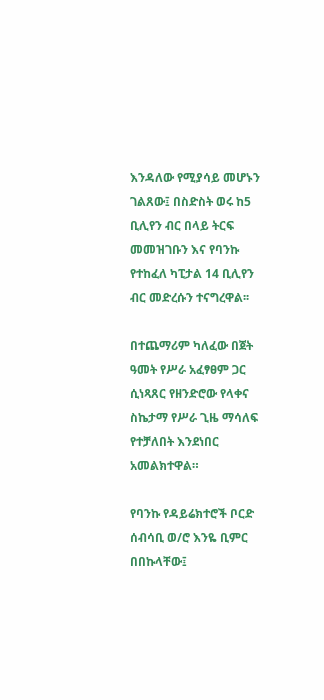እንዳለው የሚያሳይ መሆኑን ገልጸው፤ በስድስት ወሩ ከ5 ቢሊየን ብር በላይ ትርፍ መመዝገቡን እና የባንኩ የተከፈለ ካፒታል 14 ቢሊየን ብር መድረሱን ተናግረዋል፡፡

በተጨማሪም ካለፈው በጀት ዓመት የሥራ አፈፃፀም ጋር ሲነጻጸር የዘንድሮው የላቀና ስኬታማ የሥራ ጊዜ ማሳለፍ የተቻለበት እንደነበር አመልክተዋል።

የባንኩ የዳይሬክተሮች ቦርድ ሰብሳቢ ወ/ሮ እንዬ ቢምር በበኩላቸው፤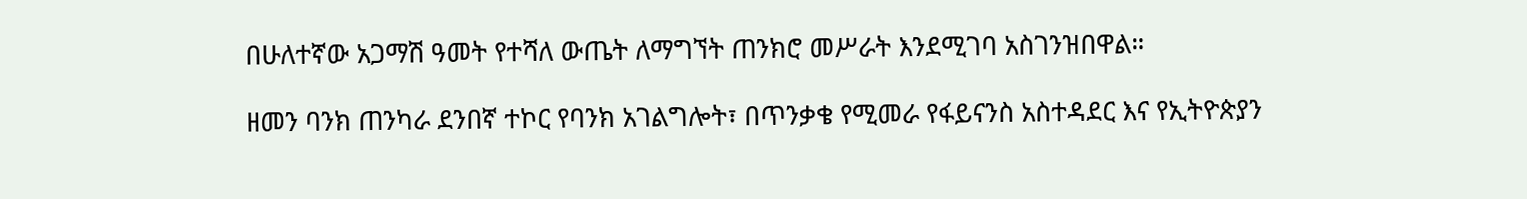በሁለተኛው አጋማሽ ዓመት የተሻለ ውጤት ለማግኘት ጠንክሮ መሥራት እንደሚገባ አስገንዝበዋል።

ዘመን ባንክ ጠንካራ ደንበኛ ተኮር የባንክ አገልግሎት፣ በጥንቃቄ የሚመራ የፋይናንስ አስተዳደር እና የኢትዮጵያን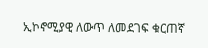ኢኮኖሚያዊ ለውጥ ለመደገፍ ቁርጠኛ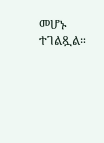መሆኑ ተገልጿል።